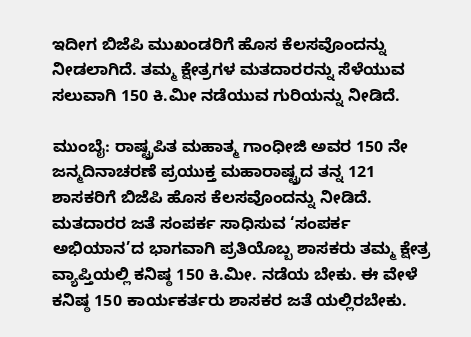ಇದೀಗ ಬಿಜೆಪಿ ಮುಖಂಡರಿಗೆ ಹೊಸ ಕೆಲಸವೊಂದನ್ನು ನೀಡಲಾಗಿದೆ. ತಮ್ಮ ಕ್ಷೇತ್ರಗಳ ಮತದಾರರನ್ನು ಸೆಳೆಯುವ ಸಲುವಾಗಿ 150 ಕಿ.ಮೀ ನಡೆಯುವ ಗುರಿಯನ್ನು ನೀಡಿದೆ.

ಮುಂಬೈ: ರಾಷ್ಟ್ರಪಿತ ಮಹಾತ್ಮ ಗಾಂಧೀಜಿ ಅವರ 150 ನೇ ಜನ್ಮದಿನಾಚರಣೆ ಪ್ರಯುಕ್ತ ಮಹಾರಾಷ್ಟ್ರದ ತನ್ನ 121 ಶಾಸಕರಿಗೆ ಬಿಜೆಪಿ ಹೊಸ ಕೆಲಸವೊಂದನ್ನು ನೀಡಿದೆ. ಮತದಾರರ ಜತೆ ಸಂಪರ್ಕ ಸಾಧಿಸುವ ‘ಸಂಪರ್ಕ ಅಭಿಯಾನ’ದ ಭಾಗವಾಗಿ ಪ್ರತಿಯೊಬ್ಬ ಶಾಸಕರು ತಮ್ಮ ಕ್ಷೇತ್ರ ವ್ಯಾಪ್ತಿಯಲ್ಲಿ ಕನಿಷ್ಠ 150 ಕಿ.ಮೀ. ನಡೆಯ ಬೇಕು. ಈ ವೇಳೆ ಕನಿಷ್ಠ 150 ಕಾರ್ಯಕರ್ತರು ಶಾಸಕರ ಜತೆ ಯಲ್ಲಿರಬೇಕು.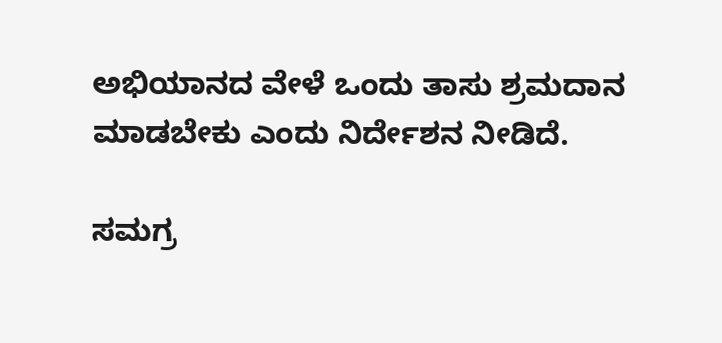ಅಭಿಯಾನದ ವೇಳೆ ಒಂದು ತಾಸು ಶ್ರಮದಾನ ಮಾಡಬೇಕು ಎಂದು ನಿರ್ದೇಶನ ನೀಡಿದೆ.

ಸಮಗ್ರ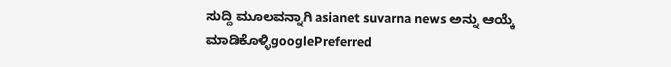ಸುದ್ದಿ ಮೂಲವನ್ನಾಗಿ asianet suvarna news ಅನ್ನು ಆಯ್ಕೆ ಮಾಡಿಕೊಳ್ಳಿgooglePreferred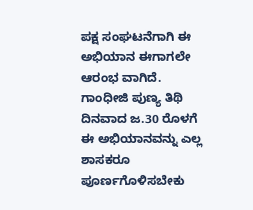ಪಕ್ಷ ಸಂಘಟನೆಗಾಗಿ ಈ ಅಭಿಯಾನ ಈಗಾಗಲೇ ಆರಂಭ ವಾಗಿದೆ. ಗಾಂಧೀಜಿ ಪುಣ್ಯ ತಿಥಿ ದಿನವಾದ ಜ.30 ರೊಳಗೆ ಈ ಅಭಿಯಾನವನ್ನು ಎಲ್ಲ ಶಾಸಕರೂ ಪೂರ್ಣಗೊಳಿಸಬೇಕು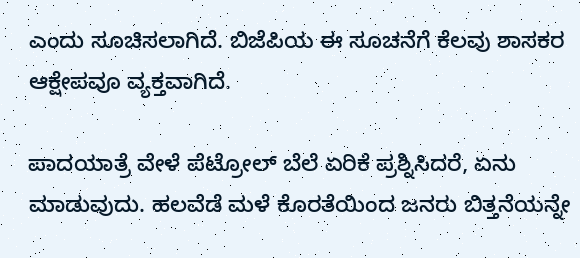ಎಂದು ಸೂಚಿಸಲಾಗಿದೆ. ಬಿಜೆಪಿಯ ಈ ಸೂಚನೆಗೆ ಕೆಲವು ಶಾಸಕರ ಆಕ್ಷೇಪವೂ ವ್ಯಕ್ತವಾಗಿದೆ.

ಪಾದಯಾತ್ರೆ ವೇಳೆ ಪೆಟ್ರೋಲ್ ಬೆಲೆ ಏರಿಕೆ ಪ್ರಶ್ನಿಸಿದರೆ, ಏನು ಮಾಡುವುದು. ಹಲವೆಡೆ ಮಳೆ ಕೊರತೆಯಿಂದ ಜನರು ಬಿತ್ತನೆಯನ್ನೇ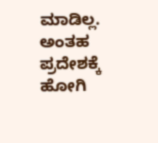ಮಾಡಿಲ್ಲ. ಅಂತಹ ಪ್ರದೇಶಕ್ಕೆ ಹೋಗಿ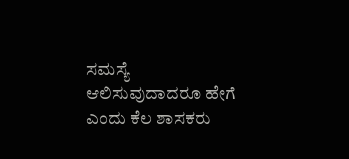ಸಮಸ್ಯೆ ಆಲಿಸುವುದಾದರೂ ಹೇಗೆ ಎಂದು ಕೆಲ ಶಾಸಕರು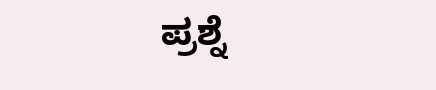ಪ್ರಶ್ನೆ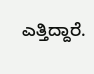ಎತ್ತಿದ್ದಾರೆ.